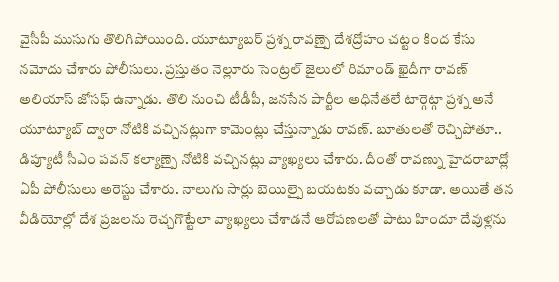వైసీపీ ముసుగు తొలిగిపోయింది. యూట్యూబర్ ప్రశ్న రావణ్పై దేశద్రోహం చట్టం కింద కేసు నమోదు చేశారు పోలీసులు. ప్రస్తుతం నెల్లూరు సెంట్రల్ జైలులో రిమాండ్ ఖైదీగా రావణ్ అలియాస్ జోసఫ్ ఉన్నాడు. తొలి నుంచి టీడీపీ, జనసేన పార్టీల అధినేతలే టార్గెట్గా ప్రశ్న అనే యూట్యూబ్ ద్వారా నోటికి వచ్చినట్లుగా కామెంట్లు చేస్తున్నాడు రావణ్. బూతులతో రెచ్చిపోతూ.. డిప్యూటీ సీఎం పవన్ కల్యాణ్పై నోటికి వచ్చినట్లు వ్యాఖ్యలు చేశారు. దీంతో రావణ్ను హైదరాబాద్లో ఏపీ పోలీసులు అరెస్టు చేశారు. నాలుగు సార్లు బెయిల్పై బయటకు వచ్చాడు కూడా. అయితే తన వీడియోల్లో దేశ ప్రజలను రెచ్చగొట్టేలా వ్యాఖ్యలు చేశాడనే ఆరోపణలతో పాటు హిందూ దేవుళ్లను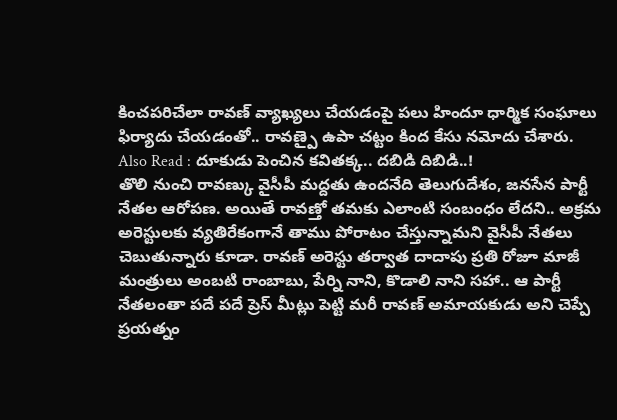కించపరిచేలా రావణ్ వ్యాఖ్యలు చేయడంపై పలు హిందూ ధార్మిక సంఘాలు ఫిర్యాదు చేయడంతో.. రావణ్పై ఉపా చట్టం కింద కేసు నమోదు చేశారు.
Also Read : దూకుడు పెంచిన కవితక్క.. దబిడి దిబిడి..!
తొలి నుంచి రావణ్కు వైసీపీ మద్దతు ఉందనేది తెలుగుదేశం, జనసేన పార్టీ నేతల ఆరోపణ. అయితే రావణ్తో తమకు ఎలాంటి సంబంధం లేదని.. అక్రమ అరెస్టులకు వ్యతిరేకంగానే తాము పోరాటం చేస్తున్నామని వైసీపీ నేతలు చెబుతున్నారు కూడా. రావణ్ అరెస్టు తర్వాత దాదాపు ప్రతి రోజూ మాజీ మంత్రులు అంబటి రాంబాబు, పేర్ని నాని, కొడాలి నాని సహా.. ఆ పార్టీ నేతలంతా పదే పదే ప్రెస్ మీట్లు పెట్టి మరీ రావణ్ అమాయకుడు అని చెప్పే ప్రయత్నం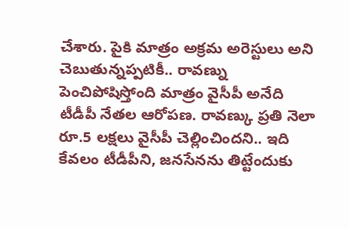చేశారు. పైకి మాత్రం అక్రమ అరెస్టులు అని చెబుతున్నప్పటికీ.. రావణ్ను పెంచిపోషిస్తోంది మాత్రం వైసీపీ అనేది టీడీపీ నేతల ఆరోపణ. రావణ్కు ప్రతి నెలా రూ.5 లక్షలు వైసీపీ చెల్లించిందని.. ఇది కేవలం టీడీపీని, జనసేనను తిట్టేందుకు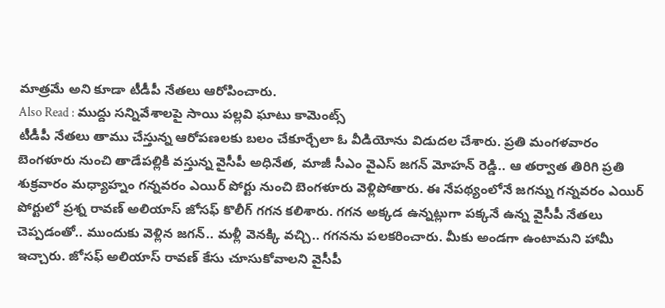మాత్రమే అని కూడా టీడీపీ నేతలు ఆరోపించారు.
Also Read : ముద్దు సన్నివేశాలపై సాయి పల్లవి ఘాటు కామెంట్స్
టీడీపీ నేతలు తాము చేస్తున్న ఆరోపణలకు బలం చేకూర్చేలా ఓ వీడియోను విడుదల చేశారు. ప్రతి మంగళవారం బెంగళూరు నుంచి తాడేపల్లికి వస్తున్న వైసీపీ అధినేత, మాజీ సీఎం వైఎస్ జగన్ మోహన్ రెడ్డి.. ఆ తర్వాత తిరిగి ప్రతి శుక్రవారం మధ్యాహ్నం గన్నవరం ఎయిర్ పోర్టు నుంచి బెంగళూరు వెళ్లిపోతారు. ఈ నేపథ్యంలోనే జగన్ను గన్నవరం ఎయిర్ పోర్టులో ప్రశ్న రావణ్ అలియాస్ జోసఫ్ కొలీగ్ గగన కలిశారు. గగన అక్కడ ఉన్నట్లుగా పక్కనే ఉన్న వైసీపీ నేతలు చెప్పడంతో.. ముందుకు వెళ్లిన జగన్.. మళ్లీ వెనక్కి వచ్చి.. గగనను పలకరించారు. మీకు అండగా ఉంటామని హామీ ఇచ్చారు. జోసఫ్ అలియాస్ రావణ్ కేసు చూసుకోవాలని వైసీపీ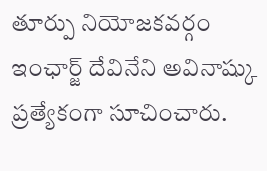తూర్పు నియోజకవర్గం ఇంఛార్జ్ దేవినేని అవినాష్కు ప్రత్యేకంగా సూచించారు.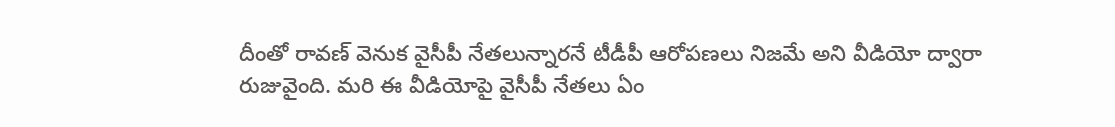దీంతో రావణ్ వెనుక వైసీపీ నేతలున్నారనే టీడీపీ ఆరోపణలు నిజమే అని వీడియో ద్వారా రుజువైంది. మరి ఈ వీడియోపై వైసీపీ నేతలు ఏం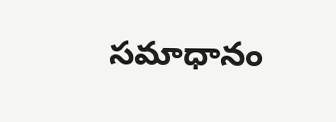సమాధానం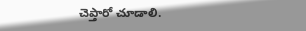చెప్తారో చూడాలి.